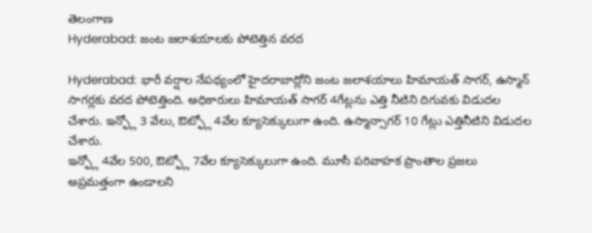తెలంగాణ
Hyderabad: జంట జలాశయాలకు పోటెత్తిన వరద

Hyderabad: భారీ వర్షాల నేపథ్యంలో హైదరాబాద్లోని జంట జలాశయాలు హిమాయత్ సాగర్, ఉస్మాన్ సాగర్లకు వరద పోటెత్తింది. అధికారులు హిమాయత్ సాగర్ 4గేట్లను ఎత్తి నీటిని దిగువకు విడుదల చేశారు. ఇన్ఫ్లో 3 వేలు, ఔట్ఫ్లో 4వేల క్యూసెక్కులుగా ఉంది. ఉస్మాన్సాగర్ 10 గేట్లు ఎత్తినీటిని విడుదల చేశారు.
ఇన్ఫ్లో 4వేల 500, ఔట్ఫ్లో 7వేల క్యూసెక్కులుగా ఉంది. మూసీ పరివాహక ప్రాంతాల ప్రజలు అప్రమత్తంగా ఉండాలని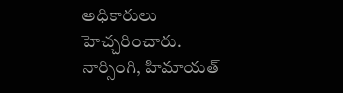అధికారులు హెచ్చరించారు. నార్సింగి, హిమాయత్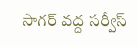సాగర్ వద్ద సర్వీస్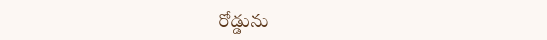రోడ్డును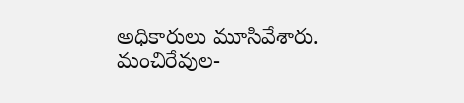అధికారులు మూసివేశారు. మంచిరేవుల-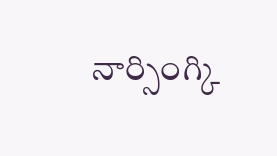నార్సింగ్కి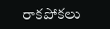రాకపోకలు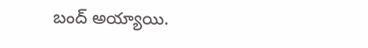బంద్ అయ్యాయి.